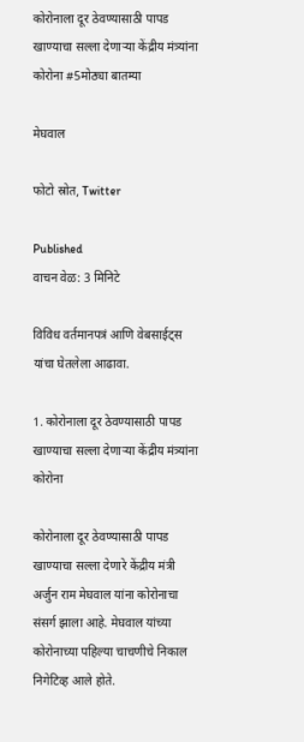कोरोनाला दूर ठेवण्यासाठी पापड खाण्याचा सल्ला देणाऱ्या केंद्रीय मंत्र्यांना कोरोना #5मोठ्या बातम्या

मेघवाल

फोटो स्रोत, Twitter

Published
वाचन वेळ: 3 मिनिटे

विविध वर्तमानपत्रं आणि वेबसाईट्स यांचा घेतलेला आढावा.

1. कोरोनाला दूर ठेवण्यासाठी पापड खाण्याचा सल्ला देणाऱ्या केंद्रीय मंत्र्यांना कोरोना

कोरोनाला दूर ठेवण्यासाठी पापड खाण्याचा सल्ला देणारे केंद्रीय मंत्री अर्जुन राम मेघवाल यांना कोरोनाचा संसर्ग झाला आहे. मेघवाल यांच्या कोरोनाच्या पहिल्या चाचणीचे निकाल निगेटिव्ह आले होते.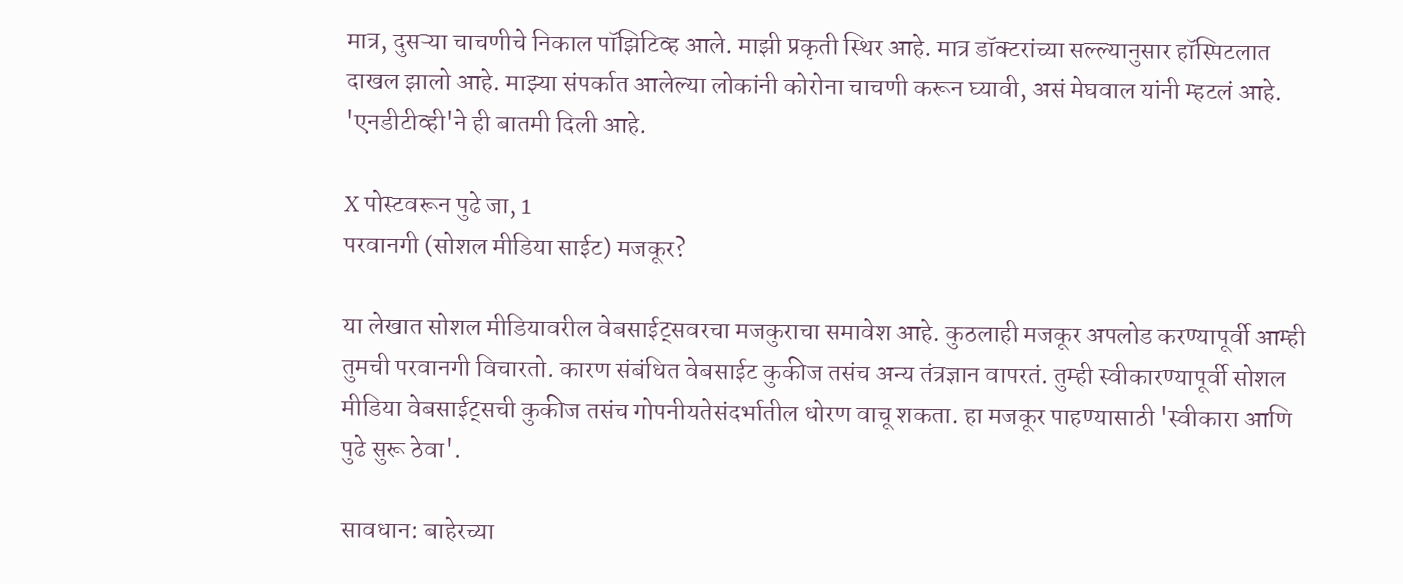मात्र, दुसऱ्या चाचणीचे निकाल पॉझिटिव्ह आले. माझी प्रकृती स्थिर आहे. मात्र डॉक्टरांच्या सल्ल्यानुसार हॉस्पिटलात दाखल झालो आहे. माझ्या संपर्कात आलेल्या लोकांनी कोरोना चाचणी करून घ्यावी, असं मेघवाल यांनी म्हटलं आहे. 'एनडीटीव्ही'ने ही बातमी दिली आहे.

X पोस्टवरून पुढे जा, 1
परवानगी (सोशल मीडिया साईट) मजकूर?

या लेखात सोशल मीडियावरील वेबसाईट्सवरचा मजकुराचा समावेश आहे. कुठलाही मजकूर अपलोड करण्यापूर्वी आम्ही तुमची परवानगी विचारतो. कारण संबंधित वेबसाईट कुकीज तसंच अन्य तंत्रज्ञान वापरतं. तुम्ही स्वीकारण्यापूर्वी सोशल मीडिया वेबसाईट्सची कुकीज तसंच गोपनीयतेसंदर्भातील धोरण वाचू शकता. हा मजकूर पाहण्यासाठी 'स्वीकारा आणि पुढे सुरू ठेवा'.

सावधान: बाहेरच्या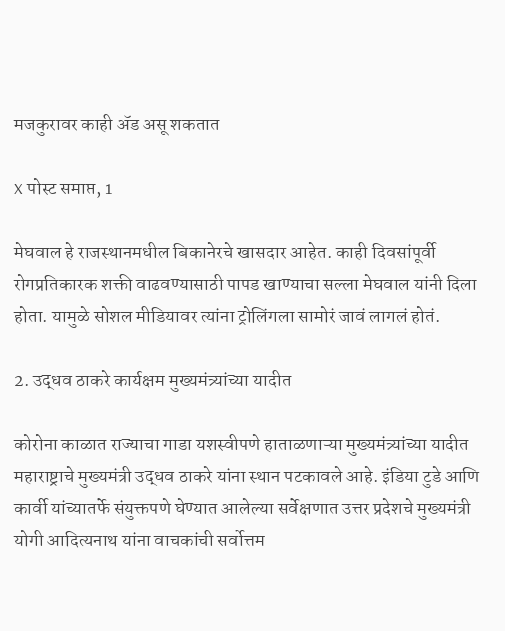मजकुरावर काही ॲड असू शकतात

X पोस्ट समाप्त, 1

मेघवाल हे राजस्थानमधील बिकानेरचे खासदार आहेत. काही दिवसांपूर्वी रोगप्रतिकारक शक्ती वाढवण्यासाठी पापड खाण्याचा सल्ला मेघवाल यांनी दिला होता. यामुळे सोशल मीडियावर त्यांना ट्रोलिंगला सामोरं जावं लागलं होतं.

2. उद्धव ठाकरे कार्यक्षम मुख्यमंत्र्यांच्या यादीत

कोरोना काळात राज्याचा गाडा यशस्वीपणे हाताळणाऱ्या मुख्यमंत्र्यांच्या यादीत महाराष्ट्राचे मुख्यमंत्री उद्धव ठाकरे यांना स्थान पटकावले आहे. इंडिया टुडे आणि कार्वी यांच्यातर्फे संयुक्तपणे घेण्यात आलेल्या सर्वेक्षणात उत्तर प्रदेशचे मुख्यमंत्री योगी आदित्यनाथ यांना वाचकांची सर्वोत्तम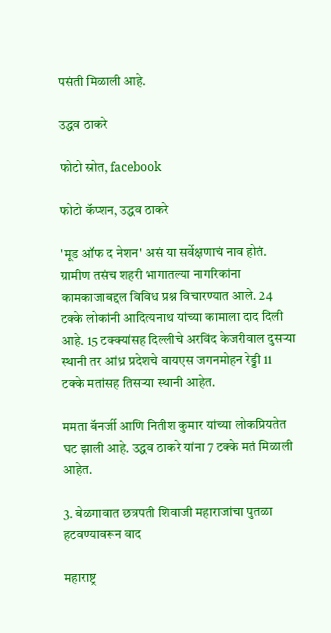पसंती मिळाली आहे.

उद्धव ठाकरे

फोटो स्रोत, facebook

फोटो कॅप्शन, उद्धव ठाकरे

'मूड ऑफ द नेशन' असं या सर्वेक्षणाचं नाव होतं. ग्रामीण तसंच शहरी भागातल्या नागरिकांना कामकाजाबद्दल विविध प्रश्न विचारण्यात आले. 24 टक्के लोकांनी आदित्यनाथ यांच्या कामाला दाद दिली आहे. 15 टक्क्यांसह दिल्लीचे अरविंद केजरीवाल दुसऱ्या स्थानी तर आंध्र प्रदेशचे वायएस जगनमोहन रेड्डी 11 टक्के मतांसह तिसऱ्या स्थानी आहेत.

ममता बॅनर्जी आणि नितीश कुमार यांच्या लोकप्रियतेत घट झाली आहे. उद्धव ठाकरे यांना 7 टक्के मतं मिळाली आहेत.

3. बेळगावात छत्रपती शिवाजी महाराजांचा पुतळा हटवण्यावरून वाद

महाराष्ट्र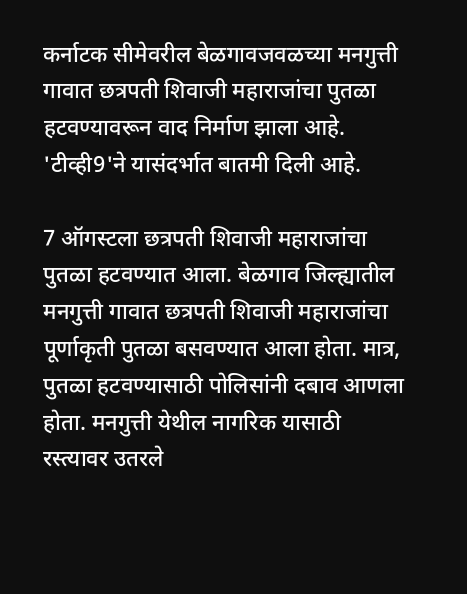कर्नाटक सीमेवरील बेळगावजवळच्या मनगुत्ती गावात छत्रपती शिवाजी महाराजांचा पुतळा हटवण्यावरून वाद निर्माण झाला आहे. 'टीव्ही9'ने यासंदर्भात बातमी दिली आहे.

7 ऑगस्टला छत्रपती शिवाजी महाराजांचा पुतळा हटवण्यात आला. बेळगाव जिल्ह्यातील मनगुत्ती गावात छत्रपती शिवाजी महाराजांचा पूर्णाकृती पुतळा बसवण्यात आला होता. मात्र, पुतळा हटवण्यासाठी पोलिसांनी दबाव आणला होता. मनगुत्ती येथील नागरिक यासाठी रस्त्यावर उतरले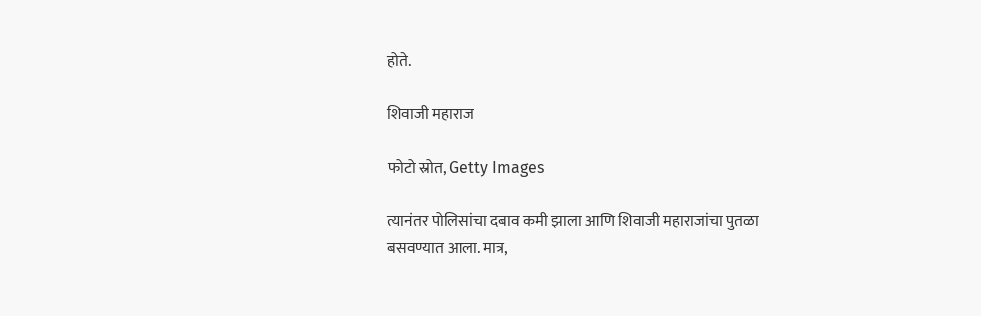होते.

शिवाजी महाराज

फोटो स्रोत, Getty Images

त्यानंतर पोलिसांचा दबाव कमी झाला आणि शिवाजी महाराजांचा पुतळा बसवण्यात आला. मात्र,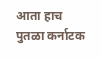आता हाच पुतळा कर्नाटक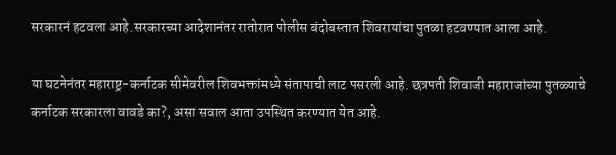सरकारनं हटवला आहे.सरकारच्या आदेशानंतर रातोरात पोलीस बंदोबस्तात शिवरायांचा पुतळा हटवण्यात आला आहे.

या घटनेनंतर महाराष्ट्र-कर्नाटक सीमेवरील शिवभक्तांमध्ये संतापाची लाट पसरली आहे. छत्रपती शिवाजी महाराजांच्या पुतळ्याचे कर्नाटक सरकारला वावडे का?, असा सवाल आता उपस्थित करण्यात येत आहे.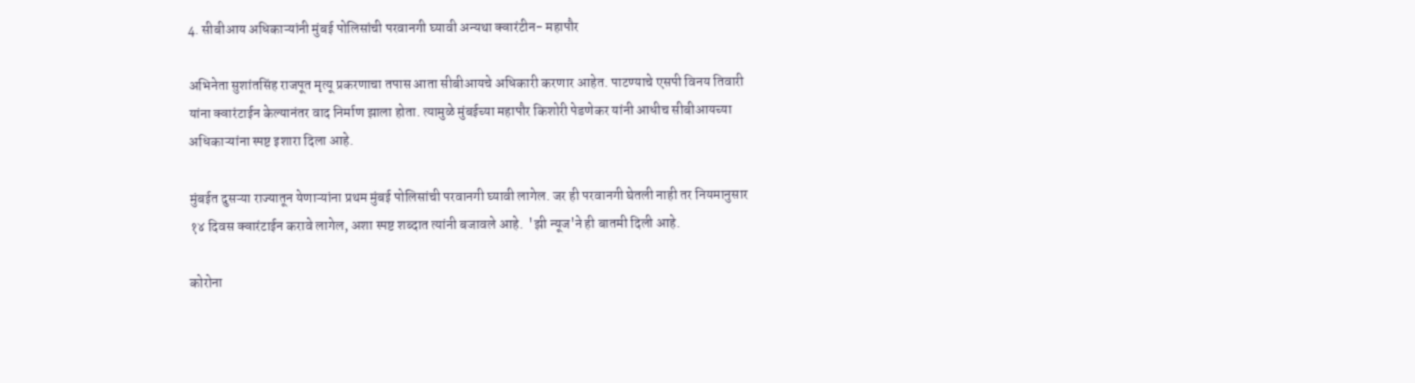4. सीबीआय अधिकाऱ्यांनी मुंबई पोलिसांची परवानगी घ्यावी अन्यथा क्वारंटीन- महापौर

अभिनेता सुशांतसिंह राजपूत मृत्यू प्रकरणाचा तपास आता सीबीआयचे अधिकारी करणार आहेत. पाटण्याचे एसपी विनय तिवारी यांना क्वारंटाईन केल्यानंतर वाद निर्माण झाला होता. त्यामुळे मुंबईच्या महापौर किशोरी पेडणेकर यांनी आधीच सीबीआयच्या अधिकाऱ्यांना स्पष्ट इशारा दिला आहे.

मुंबईत दुसऱ्या राज्यातून येणाऱ्यांना प्रथम मुंबई पोलिसांची परवानगी घ्यावी लागेल. जर ही परवानगी घेतली नाही तर नियमानुसार १४ दिवस क्वारंटाईन करावे लागेल, अशा स्पष्ट शब्दात त्यांनी बजावले आहे.  'झी न्यूज'ने ही बातमी दिली आहे.

कोरोना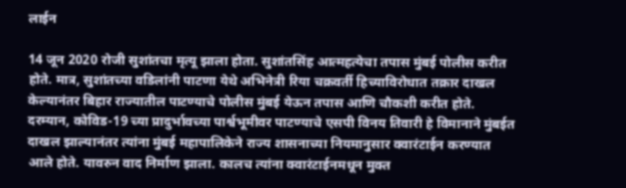लाईन

14 जून 2020 रोजी सुशांतचा मृत्यू झाला होता. सुशांतसिंह आत्महत्येचा तपास मुंबई पोलीस करीत होते. मात्र, सुशांतच्या वडिलांनी पाटणा येथे अभिनेत्री रिया चक्रवर्ती हिच्याविरोधात तक्रार दाखल केल्यानंतर बिहार राज्यातील पाटण्याचे पोलीस मुंबई येऊन तपास आणि चौकशी करीत होते. दरम्यान, कोविड-19 च्या प्रादुर्भावच्या पार्श्वभूमीवर पाटण्याचे एसपी विनय तिवारी हे विमानाने मुंबईत दाखल झाल्यानंतर त्यांना मुंबई महापालिकेने राज्य शासनाच्या नियमानुसार क्वारंटाईन करण्यात आले होते. यावरुन वाद निर्माण झाला. कालच त्यांना क्वारंटाईनमधून मुक्त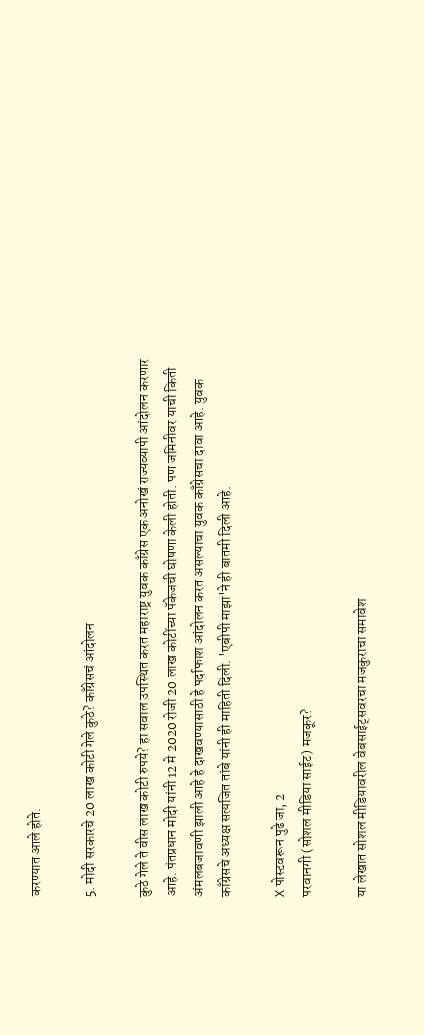करण्यात आले होते.

5. मोदी सरकारचे 20 लाख कोटी गेले कुठे? काँग्रेसचं आंदोलन

कुठे गेले ते वीस लाख कोटी रुपये? हा सवाल उपस्थित करत महाराष्ट्र युवक काँग्रेस एक अनोखं राज्यव्यापी आंदोलन करणार आहे. पंतप्रधान मोदी यांनी 12 मे 2020 रोजी 20 लाख कोटींच्या पॅकेजची घोषणा केली होती. पण जमिनीवर याची किती अंमलबजावणी झाली आहे हे दाखवण्यासाठी हे पर्दाफाश आंदोलन करत असल्याचा युवक काँग्रेसचा दावा आहे. युवक काँग्रेसचे अध्यक्ष सत्यजित तांबे यांनी ही माहिती दिली. 'एबीपी माझा'ने ही बातमी दिली आहे.

X पोस्टवरून पुढे जा, 2
परवानगी (सोशल मीडिया साईट) मजकूर?

या लेखात सोशल मीडियावरील वेबसाईट्सवरचा मजकुराचा समावेश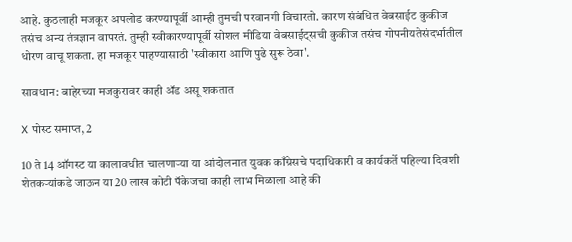आहे. कुठलाही मजकूर अपलोड करण्यापूर्वी आम्ही तुमची परवानगी विचारतो. कारण संबंधित वेबसाईट कुकीज तसंच अन्य तंत्रज्ञान वापरतं. तुम्ही स्वीकारण्यापूर्वी सोशल मीडिया वेबसाईट्सची कुकीज तसंच गोपनीयतेसंदर्भातील धोरण वाचू शकता. हा मजकूर पाहण्यासाठी 'स्वीकारा आणि पुढे सुरू ठेवा'.

सावधान: बाहेरच्या मजकुरावर काही ॲड असू शकतात

X पोस्ट समाप्त, 2

10 ते 14 ऑगस्ट या कालावधीत चालणाऱ्या या आंदोलनात युवक काँग्रेसचे पदाधिकारी व कार्यकर्ते पहिल्या दिवशी शेतकऱ्यांकडे जाऊन या 20 लाख कोटी पॅकेजचा काही लाभ मिळाला आहे की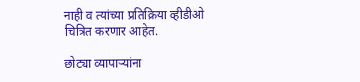नाही व त्यांच्या प्रतिक्रिया व्हीडीओ चित्रित करणार आहेत.

छोट्या व्यापाऱ्यांना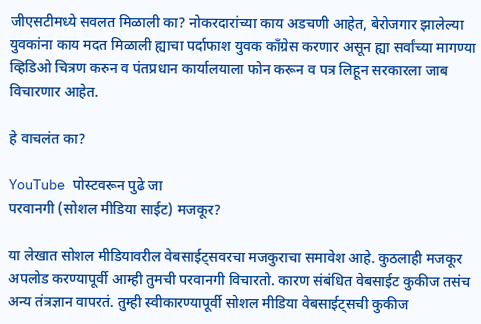जीएसटीमध्ये सवलत मिळाली का? नोकरदारांच्या काय अडचणी आहेत, बेरोजगार झालेल्या युवकांना काय मदत मिळाली ह्याचा पर्दाफाश युवक काँग्रेस करणार असून ह्या सर्वांच्या मागण्या व्हिडिओ चित्रण करुन व पंतप्रधान कार्यालयाला फोन करून व पत्र लिहून सरकारला जाब विचारणार आहेत.

हे वाचलंत का?

YouTube पोस्टवरून पुढे जा
परवानगी (सोशल मीडिया साईट) मजकूर?

या लेखात सोशल मीडियावरील वेबसाईट्सवरचा मजकुराचा समावेश आहे. कुठलाही मजकूर अपलोड करण्यापूर्वी आम्ही तुमची परवानगी विचारतो. कारण संबंधित वेबसाईट कुकीज तसंच अन्य तंत्रज्ञान वापरतं. तुम्ही स्वीकारण्यापूर्वी सोशल मीडिया वेबसाईट्सची कुकीज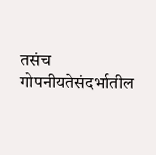तसंच गोपनीयतेसंदर्भातील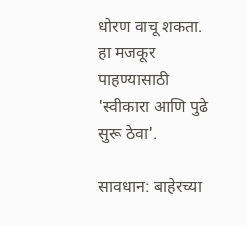धोरण वाचू शकता. हा मजकूर पाहण्यासाठी 'स्वीकारा आणि पुढे सुरू ठेवा'.

सावधान: बाहेरच्या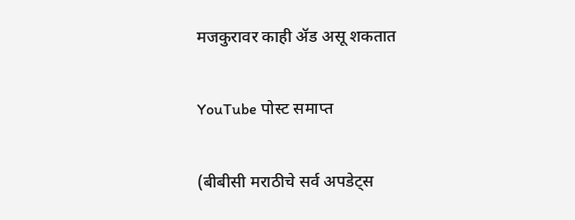मजकुरावर काही ॲड असू शकतात

YouTube पोस्ट समाप्त

(बीबीसी मराठीचे सर्व अपडेट्स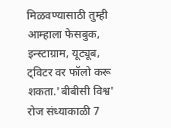मिळवण्यासाठी तुम्ही आम्हाला फेसबुक, इन्स्टाग्राम, यूट्यूब, ट्विटर वर फॉलो करू शकता.'बीबीसी विश्व' रोज संध्याकाळी 7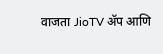वाजता JioTV ॲप आणि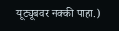यूट्यूबवर नक्की पाहा.)